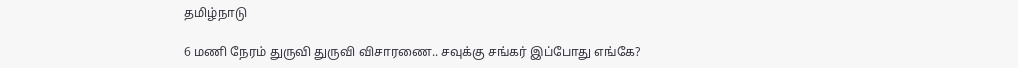தமிழ்நாடு

6 மணி நேரம் துருவி துருவி விசாரணை.. சவுக்கு சங்கர் இப்போது எங்கே?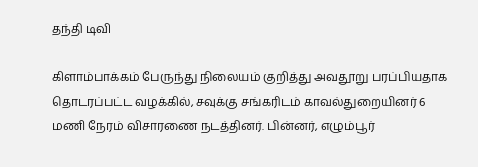தந்தி டிவி

கிளாம்பாக்கம் பேருந்து நிலையம் குறித்து அவதூறு பரப்பியதாக தொடரப்பட்ட வழக்கில், சவுக்கு சங்கரிடம் காவல்துறையினர் 6 மணி நேரம் விசாரணை நடத்தினர். பின்னர், எழும்பூர்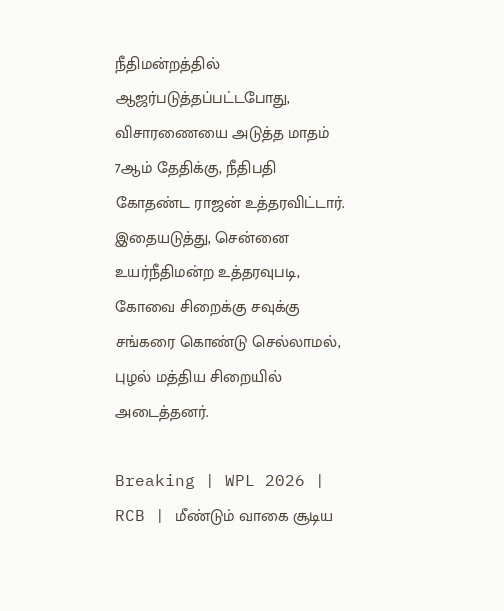நீதிமன்றத்தில் ஆஜர்படுத்தப்பட்டபோது, விசாரணையை அடுத்த மாதம் 7ஆம் தேதிக்கு, நீதிபதி கோதண்ட ராஜன் உத்தரவிட்டார். இதையடுத்து, சென்னை உயர்நீதிமன்ற உத்தரவுபடி, கோவை சிறைக்கு சவுக்கு சங்கரை கொண்டு செல்லாமல், புழல் மத்திய சிறையில் அடைத்தனர்.

Breaking | WPL 2026 | RCB | மீண்டும் வாகை சூடிய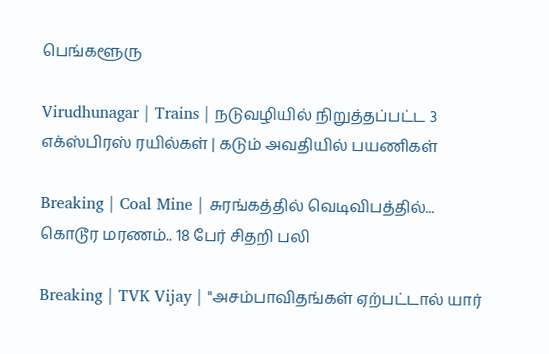பெங்களூரு

Virudhunagar | Trains | நடுவழியில் நிறுத்தப்பட்ட 3 எக்ஸ்பிரஸ் ரயில்கள் | கடும் அவதியில் பயணிகள்

Breaking | Coal Mine | சுரங்கத்தில் வெடிவிபத்தில்... கொடூர மரணம்.. 18 பேர் சிதறி பலி

Breaking | TVK Vijay | "அசம்பாவிதங்கள் ஏற்பட்டால் யார்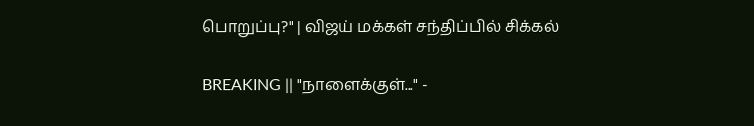பொறுப்பு?" | விஜய் மக்கள் சந்திப்பில் சிக்கல்

BREAKING || "நாளைக்குள்..." -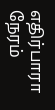எதிர்பாரா நேரம்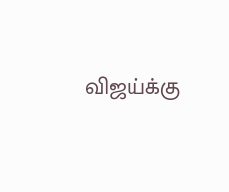விஜய்க்கு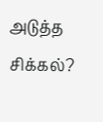அடுத்த சிக்கல்?